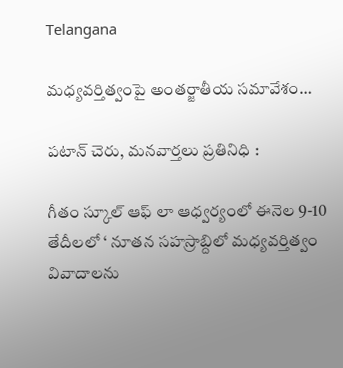Telangana

మధ్యవర్తిత్వంపై అంతర్జాతీయ సమావేశం…

పటాన్ చెరు, మనవార్తలు ప్రతినిధి :

గీతం స్కూల్ ఆఫ్ లా ఆధ్వర్యంలో ఈనెల 9-10 తేదీలలో ‘ నూతన సహస్రాబ్దిలో మధ్యవర్తిత్వం వివాదాలను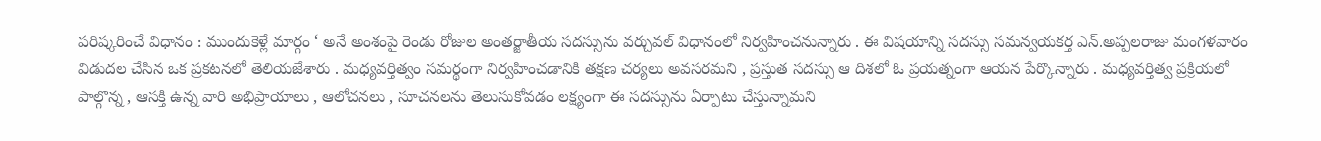పరిష్కరించే విధానం : ముందుకెళ్లే మార్గం ‘ అనే అంశంపై రెండు రోజుల అంతర్జాతీయ సదస్సును వర్చువల్ విధానంలో నిర్వహించనున్నారు . ఈ విషయాన్ని సదస్సు సమన్వయకర్త ఎన్.అప్పలరాజు మంగళవారం విడుదల చేసిన ఒక ప్రకటనలో తెలియజేశారు . మధ్యవర్తిత్వం సమర్థంగా నిర్వహించడానికి తక్షణ చర్యలు అవసరమని , ప్రస్తుత సదస్సు ఆ దిశలో ఓ ప్రయత్నంగా ఆయన పేర్కొన్నారు . మధ్యవర్తిత్వ ప్రక్రియలో పాల్గొన్న , ఆసక్తి ఉన్న వారి అభిప్రాయాలు , ఆలోచనలు , సూచనలను తెలుసుకోవడం లక్ష్యంగా ఈ సదస్సును ఏర్పాటు చేస్తున్నామని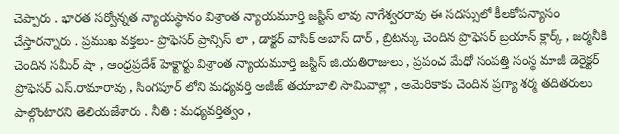చెప్పారు . భారత సర్వోన్నత న్యాయస్థానం విశ్రాంత న్యాయమూర్తి జస్టిస్ లావు నాగేశ్వరరావు ఈ సదస్సులో కీలకోపన్యాసం చేస్తారన్నారు . ప్రముఖ వక్తలు- ప్రొఫెసర్ ప్రాన్సిస్ లా , డాక్టర్ వాసిక్ అబాస్ దార్ , బ్రిటన్కు చెందిన ప్రొఫెసర్ బ్రయాన్ క్లార్క్ , జర్మనీకి చెందిన సమీర్ షా , ఆంధ్రప్రదేశ్ హెక్టార్టు విశ్రాంత న్యాయమూర్తి జస్టిస్ జి.యతిరాజులు , ప్రపంచ మేధో సంపత్తి సంస్థ మాజీ డెరైక్టర్ ప్రొఫెసర్ ఎస్.రామారావు , సింగపూర్ లోని మధ్యవర్తి అజీజ్ తయాబాలి సామివాల్లా , అమెరికాకు చెందిన ప్రగ్యా శర్మ తదితరులు పాల్గొంటారని తెలియజేశారు . నీతి : మధ్యవర్తిత్వం ,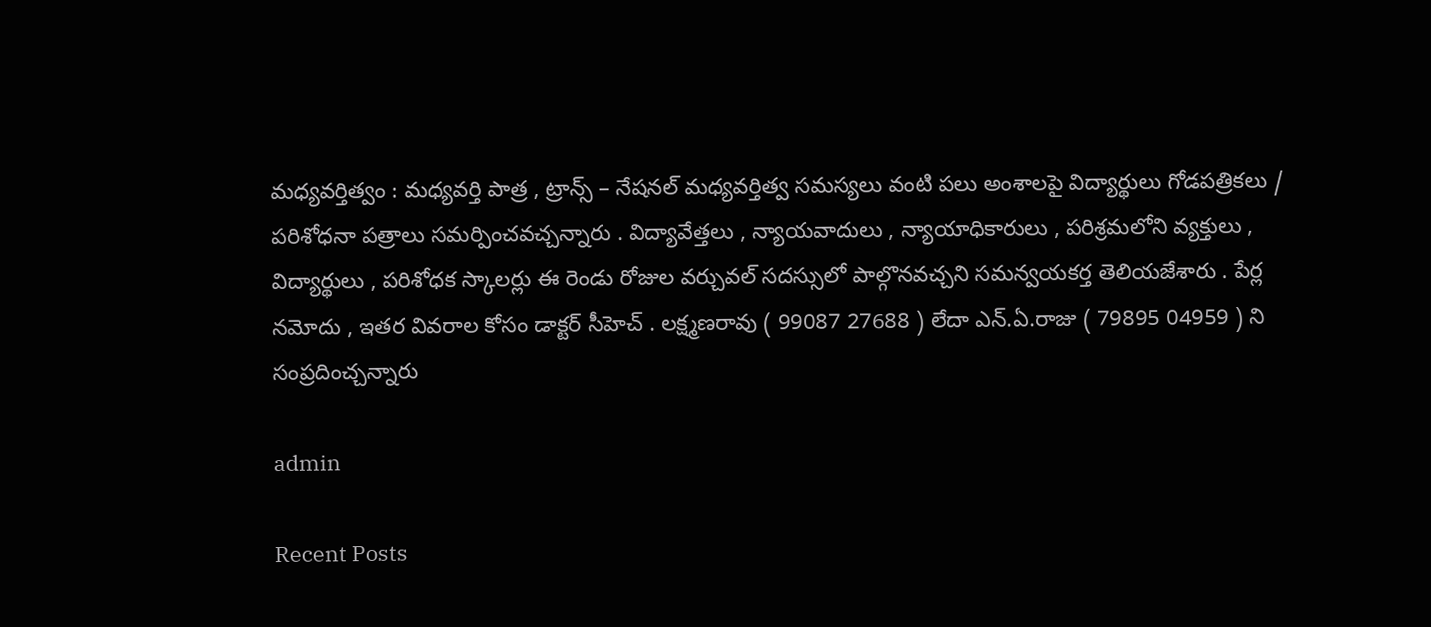మధ్యవర్తిత్వం : మధ్యవర్తి పాత్ర , ట్రాన్స్ – నేషనల్ మధ్యవర్తిత్వ సమస్యలు వంటి పలు అంశాలపై విద్యార్థులు గోడపత్రికలు / పరిశోధనా పత్రాలు సమర్పించవచ్చన్నారు . విద్యావేత్తలు , న్యాయవాదులు , న్యాయాధికారులు , పరిశ్రమలోని వ్యక్తులు , విద్యార్థులు , పరిశోధక స్కాలర్లు ఈ రెండు రోజుల వర్చువల్ సదస్సులో పాల్గొనవచ్చని సమన్వయకర్త తెలియజేశారు . పేర్ల నమోదు , ఇతర వివరాల కోసం డాక్టర్ సీహెచ్ . లక్ష్మణరావు ( 99087 27688 ) లేదా ఎన్.ఏ.రాజు ( 79895 04959 ) ని సంప్రదించ్చన్నారు

admin

Recent Posts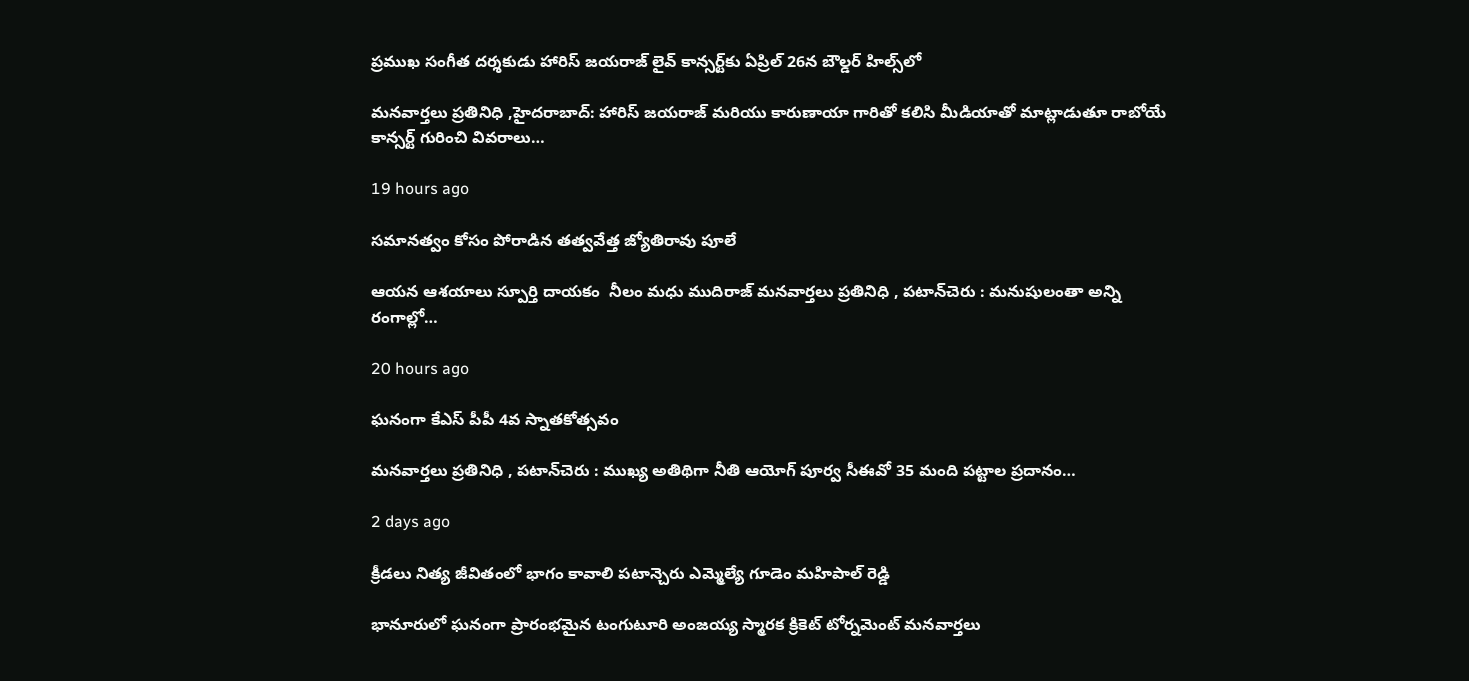ప్రముఖ సంగీత దర్శకుడు హారిస్ జయరాజ్ లైవ్ కాన్సర్ట్‌కు ఏప్రిల్ 26న బౌల్డర్ హిల్స్‌లో

మనవార్తలు ప్రతినిధి ,హైదరాబాద్: హారిస్ జయరాజ్ మరియు కారుణాయా గారితో కలిసి మీడియాతో మాట్లాడుతూ రాబోయే కాన్సర్ట్ గురించి వివరాలు…

19 hours ago

సమానత్వం కోసం పోరాడిన తత్వవేత్త జ్యోతిరావు పూలే

ఆయన ఆశయాలు స్పూర్తి దాయకం  నీలం మధు ముదిరాజ్ మనవార్తలు ప్రతినిధి , పటాన్‌చెరు : మనుషులంతా అన్ని రంగాల్లో…

20 hours ago

ఘనంగా కేఎస్ పీపీ 4వ స్నాతకోత్సవం

మనవార్తలు ప్రతినిధి , పటాన్‌చెరు : ముఖ్య అతిథిగా నీతి ఆయోగ్ పూర్వ సీఈవో 35 మంది పట్టాల ప్రదానం…

2 days ago

క్రీడలు నిత్య జీవితంలో భాగం కావాలి పటాన్చెరు ఎమ్మెల్యే గూడెం మహిపాల్ రెడ్డి

భానూరులో ఘనంగా ప్రారంభమైన టంగుటూరి అంజయ్య స్మారక క్రికెట్ టోర్నమెంట్ మనవార్తలు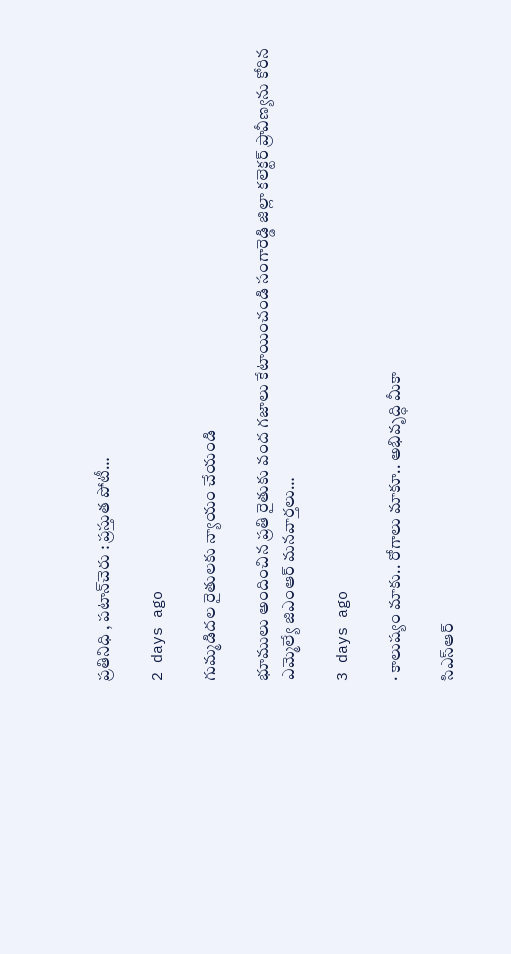ప్రతినిధి , పటాన్‌చెరు : ప్రస్తుత పోటీ…

2 days ago

గుమ్మడిదల రైతులకు న్యాయం చేయండి

భూములు అందించిన ప్రతి రైతుకు వంద గజాలు కేటాయించండి సంగారెడ్డి జిల్లా కలెక్టర్ ప్రావీణ్యను కోరిన ఎమ్మెల్యే జిఎంఆర్ మనవార్తలు…

3 days ago

· కాలుష్యం మాకు.. రోగాలు మాకూ.. అభివృద్ధి మీకా

సిఎస్ఆర్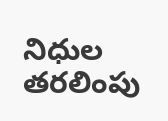నిధుల తరలింపు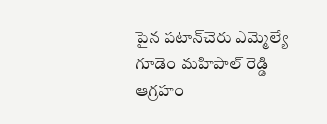పైన పటాన్‌చెరు ఎమ్మెల్యే గూడెం మహిపాల్ రెడ్డి ఆగ్రహం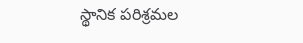స్థానిక పరిశ్రమల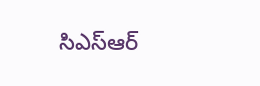సిఎస్ఆర్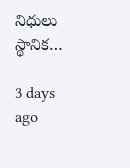నిధులు స్థానిక…

3 days ago